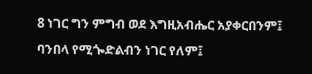8 ነገር ግን ምግብ ወደ እግዚአብሔር አያቀርበንም፤ ባንበላ የሚጐድልብን ነገር የለም፤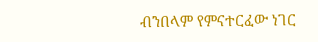ብንበላም የምናተርፈው ነገር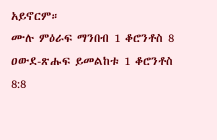አይኖርም።
ሙሉ ምዕራፍ ማንበብ 1 ቆሮንቶስ 8
ዐውደ-ጽሑፍ ይመልከቱ 1 ቆሮንቶስ 8:8